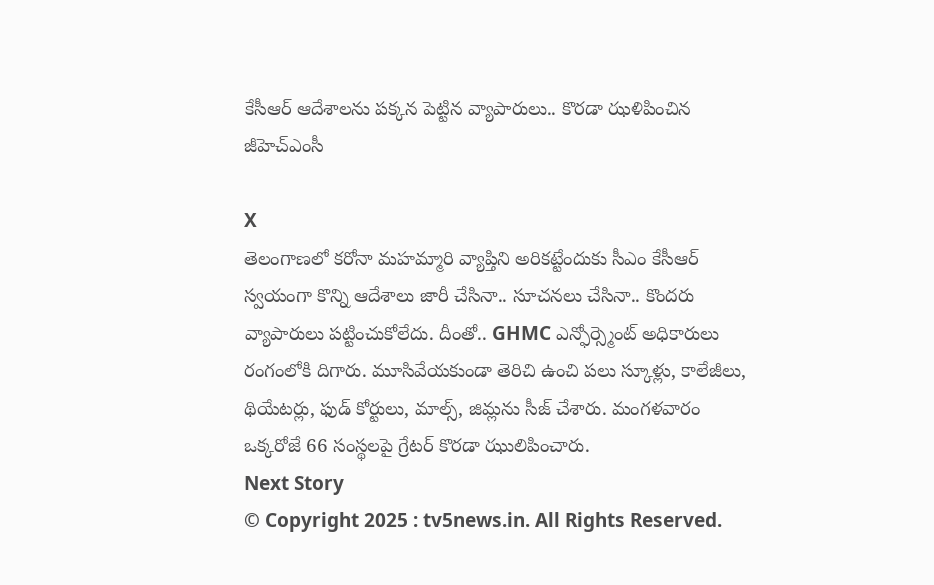కేసీఆర్ ఆదేశాలను పక్కన పెట్టిన వ్యాపారులు.. కొరడా ఝళిపించిన జీహెచ్ఎంసీ

X
తెలంగాణలో కరోనా మహమ్మారి వ్యాప్తిని అరికట్టేందుకు సీఎం కేసీఆర్ స్వయంగా కొన్ని ఆదేశాలు జారీ చేసినా.. సూచనలు చేసినా.. కొందరు వ్యాపారులు పట్టించుకోలేదు. దీంతో.. GHMC ఎన్ఫోర్స్మెంట్ అధికారులు రంగంలోకి దిగారు. మూసివేయకుండా తెరిచి ఉంచి పలు స్కూళ్లు, కాలేజీలు, థియేటర్లు, ఫుడ్ కోర్టులు, మాల్స్, జిమ్లను సీజ్ చేశారు. మంగళవారం ఒక్కరోజే 66 సంస్థలపై గ్రేటర్ కొరడా ఝులిపించారు.
Next Story
© Copyright 2025 : tv5news.in. All Rights Reserved.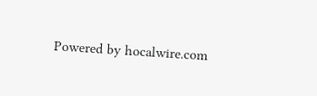Powered by hocalwire.com